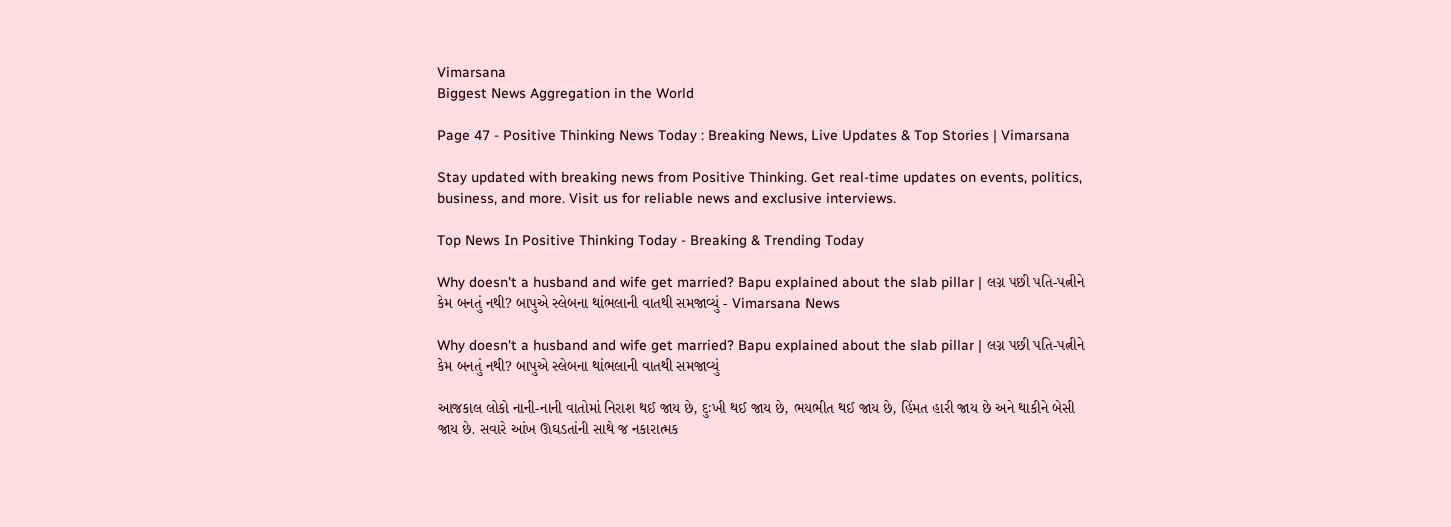Vimarsana
Biggest News Aggregation in the World

Page 47 - Positive Thinking News Today : Breaking News, Live Updates & Top Stories | Vimarsana

Stay updated with breaking news from Positive Thinking. Get real-time updates on events, politics, business, and more. Visit us for reliable news and exclusive interviews.

Top News In Positive Thinking Today - Breaking & Trending Today

Why doesn't a husband and wife get married? Bapu explained about the slab pillar | લગ્ન પછી પતિ-પત્નીને કેમ બનતું નથી? બાપુએ સ્લેબના થાંભલાની વાતથી સમજાવ્યું - Vimarsana News

Why doesn't a husband and wife get married? Bapu explained about the slab pillar | લગ્ન પછી પતિ-પત્નીને કેમ બનતું નથી? બાપુએ સ્લેબના થાંભલાની વાતથી સમજાવ્યું

આજકાલ લોકો નાની-નાની વાતોમાં નિરાશ થઈ જાય છે, દુઃખી થઈ જાય છે, ભયભીત થઈ જાય છે, હિંમત હારી જાય છે અને થાકીને બેસી જાય છે. સવારે આંખ ઊઘડતાંની સાથે જ નકારાત્મક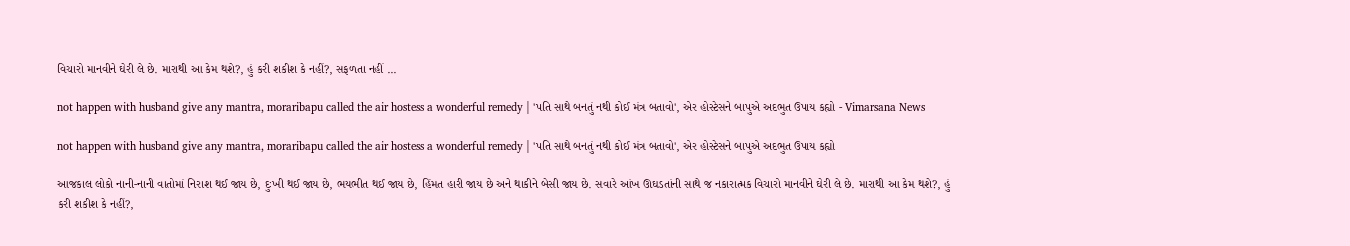વિચારો માનવીને ઘેરી લે છે. મારાથી આ કેમ થશે?, હું કરી શકીશ કે નહીં?, સફળતા નહીં ...

not happen with husband give any mantra, moraribapu called the air hostess a wonderful remedy | 'પતિ સાથે બનતું નથી કોઈ મંત્ર બતાવો', એર હોસ્ટેસને બાપુએ અદભુત ઉપાય કહ્યો - Vimarsana News

not happen with husband give any mantra, moraribapu called the air hostess a wonderful remedy | 'પતિ સાથે બનતું નથી કોઈ મંત્ર બતાવો', એર હોસ્ટેસને બાપુએ અદભુત ઉપાય કહ્યો

આજકાલ લોકો નાની-નાની વાતોમાં નિરાશ થઈ જાય છે, દુઃખી થઈ જાય છે, ભયભીત થઈ જાય છે, હિંમત હારી જાય છે અને થાકીને બેસી જાય છે. સવારે આંખ ઊઘડતાંની સાથે જ નકારાત્મક વિચારો માનવીને ઘેરી લે છે. મારાથી આ કેમ થશે?, હું કરી શકીશ કે નહીં?,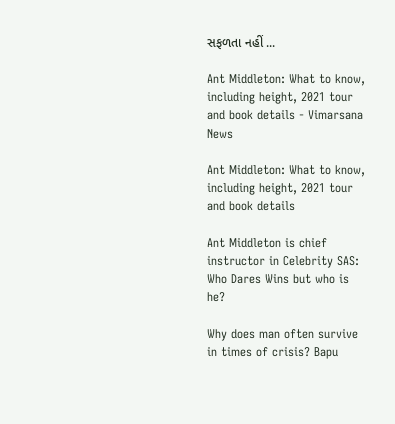સફળતા નહીં ...

Ant Middleton: What to know, including height, 2021 tour and book details - Vimarsana News

Ant Middleton: What to know, including height, 2021 tour and book details

Ant Middleton is chief instructor in Celebrity SAS: Who Dares Wins but who is he?

Why does man often survive in times of crisis? Bapu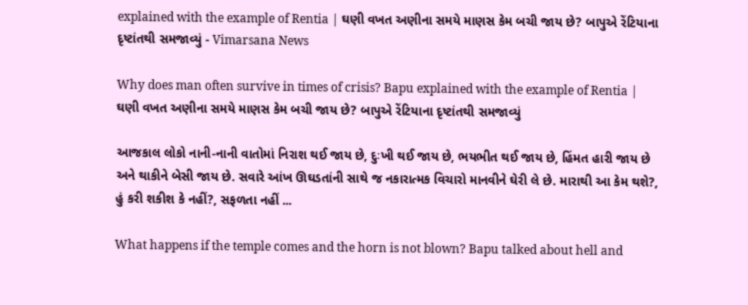explained with the example of Rentia | ઘણી વખત અણીના સમયે માણસ કેમ બચી જાય છે? બાપુએ રેંટિયાના દૃષ્ટાંતથી સમજાવ્યું - Vimarsana News

Why does man often survive in times of crisis? Bapu explained with the example of Rentia | ઘણી વખત અણીના સમયે માણસ કેમ બચી જાય છે? બાપુએ રેંટિયાના દૃષ્ટાંતથી સમજાવ્યું

આજકાલ લોકો નાની-નાની વાતોમાં નિરાશ થઈ જાય છે, દુઃખી થઈ જાય છે, ભયભીત થઈ જાય છે, હિંમત હારી જાય છે અને થાકીને બેસી જાય છે. સવારે આંખ ઊઘડતાંની સાથે જ નકારાત્મક વિચારો માનવીને ઘેરી લે છે. મારાથી આ કેમ થશે?, હું કરી શકીશ કે નહીં?, સફળતા નહીં ...

What happens if the temple comes and the horn is not blown? Bapu talked about hell and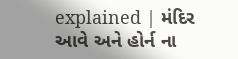explained | મંદિર આવે અને હોર્ન ના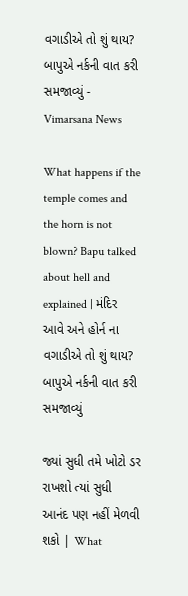વગાડીએ તો શું થાય? બાપુએ નર્કની વાત કરી સમજાવ્યું - Vimarsana News

What happens if the temple comes and the horn is not blown? Bapu talked about hell and explained | મંદિર આવે અને હોર્ન ના વગાડીએ તો શું થાય? બાપુએ નર્કની વાત કરી સમજાવ્યું

જ્યાં સુધી તમે ખોટો ડર રાખશો ત્યાં સુધી આનંદ પણ નહીં મેળવી શકો | What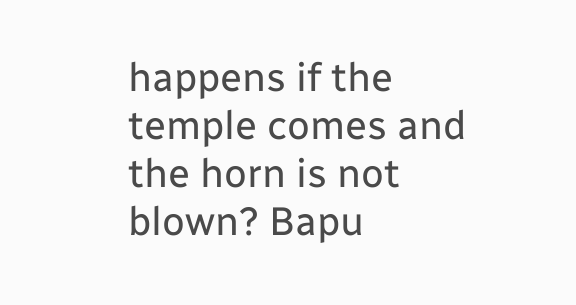happens if the temple comes and the horn is not blown? Bapu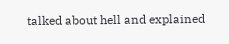talked about hell and explained